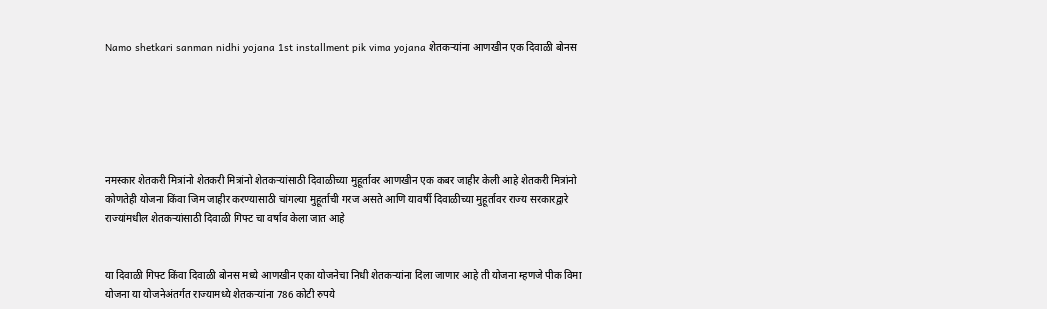Namo shetkari sanman nidhi yojana 1st installment pik vima yojana शेतकऱ्यांना आणखीन एक दिवाळी बोनस






नमस्कार शेतकरी मित्रांनो शेतकरी मित्रांनो शेतकऱ्यांसाठी दिवाळीच्या मुहूर्तावर आणखीन एक कबर जाहीर केली आहे शेतकरी मित्रांनो कोणतेही योजना किंवा जिम जाहीर करण्यासाठी चांगल्या मुहूर्ताची गरज असते आणि यावर्षी दिवाळीच्या मुहूर्तावर राज्य सरकारद्वारे राज्यांमधील शेतकऱ्यांसाठी दिवाळी गिफ्ट चा वर्षाव केला जात आहे


या दिवाळी गिफ्ट किंवा दिवाळी बोनस मध्ये आणखीन एका योजनेचा निधी शेतकऱ्यांना दिला जाणार आहे ती योजना म्हणजे पीक विमा योजना या योजनेअंतर्गत राज्यामध्ये शेतकऱ्यांना 786 कोटी रुपये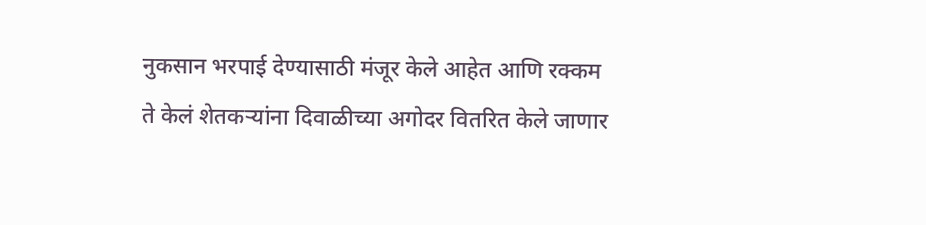नुकसान भरपाई देण्यासाठी मंजूर केले आहेत आणि रक्कम ते केलं शेतकऱ्यांना दिवाळीच्या अगोदर वितरित केले जाणार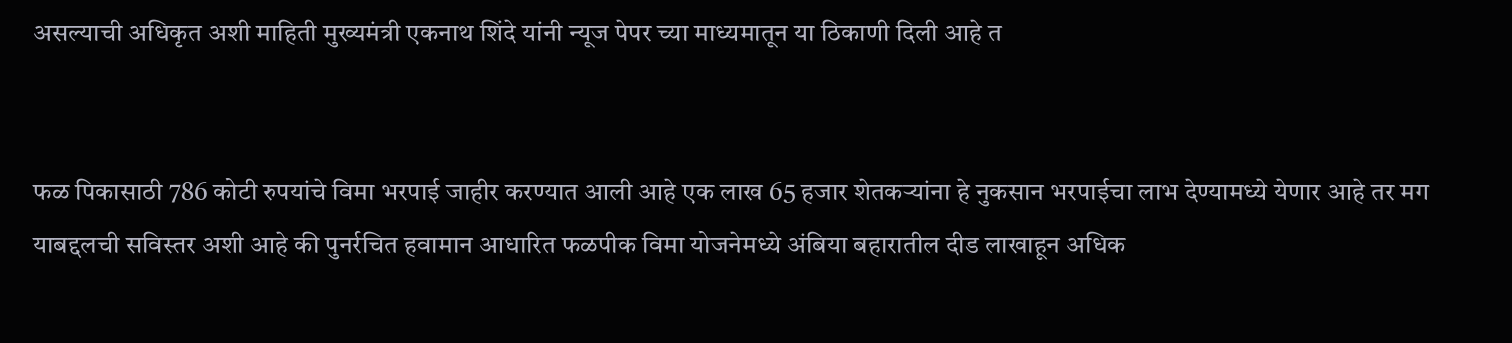असल्याची अधिकृत अशी माहिती मुख्यमंत्री एकनाथ शिंदे यांनी न्यूज पेपर च्या माध्यमातून या ठिकाणी दिली आहे त


फळ पिकासाठी 786 कोटी रुपयांचे विमा भरपाई जाहीर करण्यात आली आहे एक लाख 65 हजार शेतकऱ्यांना हे नुकसान भरपाईचा लाभ देण्यामध्ये येणार आहे तर मग याबद्दलची सविस्तर अशी आहे की पुनर्रचित हवामान आधारित फळपीक विमा योजनेमध्ये अंबिया बहारातील दीड लाखाहून अधिक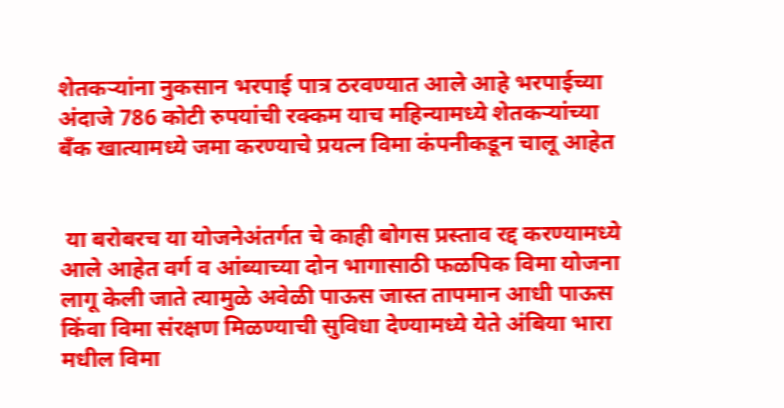शेतकऱ्यांना नुकसान भरपाई पात्र ठरवण्यात आले आहे भरपाईच्या अंदाजे 786 कोटी रुपयांची रक्कम याच महिन्यामध्ये शेतकऱ्यांच्या बँक खात्यामध्ये जमा करण्याचे प्रयत्न विमा कंपनीकडून चालू आहेत


 या बरोबरच या योजनेअंतर्गत चे काही बोगस प्रस्ताव रद्द करण्यामध्ये आले आहेत वर्ग व आंब्याच्या दोन भागासाठी फळपिक विमा योजना लागू केली जाते त्यामुळे अवेळी पाऊस जास्त तापमान आधी पाऊस किंवा विमा संरक्षण मिळण्याची सुविधा देण्यामध्ये येते अंबिया भारा मधील विमा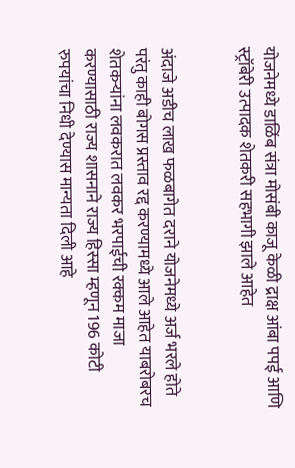योजनेमध्ये डाळिंब संत्रा मोसंबी काजू केळी द्राक्ष आंबा पपई आणि स्ट्रॉबेरी उत्पादक शेतकरी सहभागी झाले आहेत


अंदाजे अडीच लाख फळबागेत दराने योजनेमध्ये अर्ज भरले होते परंतु काही बोगस प्रस्ताव रद्द करण्यामध्ये आले आहेत याबरोबरच शेतकऱ्यांना लवकरात लवकर भरपाईची रक्कम माजा करण्यासाठी राज्य शासनाने राज्य हिस्सा म्हणून 196 कोटी रुपयांचा निधी देण्यास मान्यता दिली आहे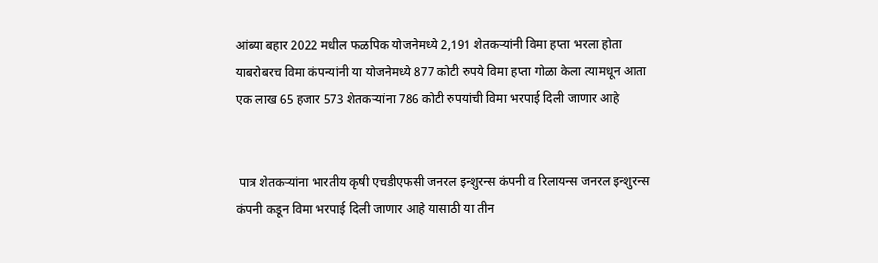आंब्या बहार 2022 मधील फळपिक योजनेमध्ये 2,191 शेतकऱ्यांनी विमा हप्ता भरला होता याबरोबरच विमा कंपन्यांनी या योजनेमध्ये 877 कोटी रुपये विमा हप्ता गोळा केला त्यामधून आता एक लाख 65 हजार 573 शेतकऱ्यांना 786 कोटी रुपयांची विमा भरपाई दिली जाणार आहे


 पात्र शेतकऱ्यांना भारतीय कृषी एचडीएफसी जनरल इन्शुरन्स कंपनी व रिलायन्स जनरल इन्शुरन्स कंपनी कडून विमा भरपाई दिली जाणार आहे यासाठी या तीन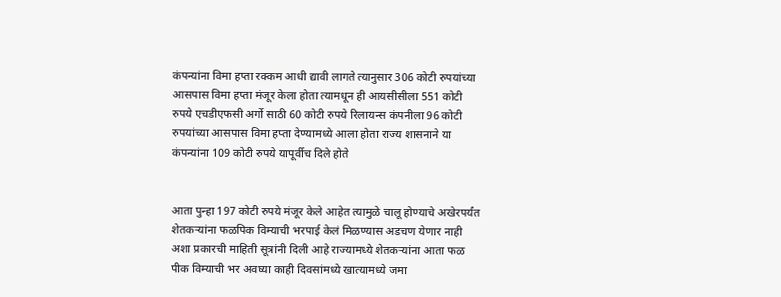कंपन्यांना विमा हप्ता रक्कम आधी द्यावी लागते त्यानुसार 306 कोटी रुपयांच्या आसपास विमा हप्ता मंजूर केला होता त्यामधून ही आयसीसीला 551 कोटी रुपये एचडीएफसी अर्गो साठी 60 कोटी रुपये रिलायन्स कंपनीला 96 कोटी रुपयांच्या आसपास विमा हप्ता देण्यामध्ये आला होता राज्य शासनाने या कंपन्यांना 109 कोटी रुपये यापूर्वीच दिले होते


आता पुन्हा 197 कोटी रुपये मंजूर केले आहेत त्यामुळे चालू होण्याचे अखेरपर्यंत शेतकऱ्यांना फळपिक विम्याची भरपाई केलं मिळण्यास अडचण येणार नाही अशा प्रकारची माहिती सूत्रांनी दिली आहे राज्यामध्ये शेतकऱ्यांना आता फळ पीक विम्याची भर अवघ्या काही दिवसांमध्ये खात्यामध्ये जमा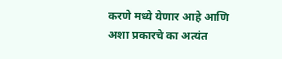करणे मध्ये येणार आहे आणि अशा प्रकारचे का अत्यंत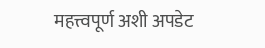महत्त्वपूर्ण अशी अपडेट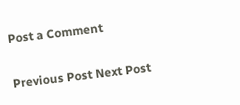Post a Comment

Previous Post Next Post